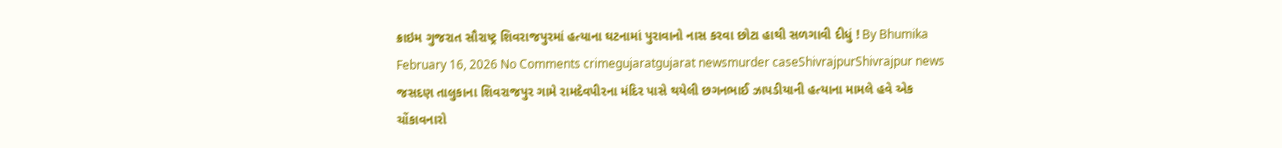ક્રાઇમ ગુજરાત સૌરાષ્ટ્ર શિવરાજપુરમાં હત્યાના ઘટનામાં પુરાવાનો નાસ કરવા છોટા હાથી સળગાવી દીધું ! By Bhumika February 16, 2026 No Comments crimegujaratgujarat newsmurder caseShivrajpurShivrajpur news જસદણ તાલુકાના શિવરાજપુર ગામે રામદેવપીરના મંદિર પાસે થયેલી છગનભાઈ ઝાપડીયાની હત્યાના મામલે હવે એક ચોંકાવનારો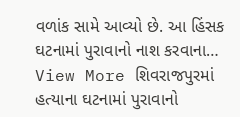વળાંક સામે આવ્યો છે. આ હિંસક ઘટનામાં પુરાવાનો નાશ કરવાના… View More શિવરાજપુરમાં હત્યાના ઘટનામાં પુરાવાનો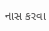નાસ કરવા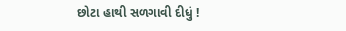છોટા હાથી સળગાવી દીધું !